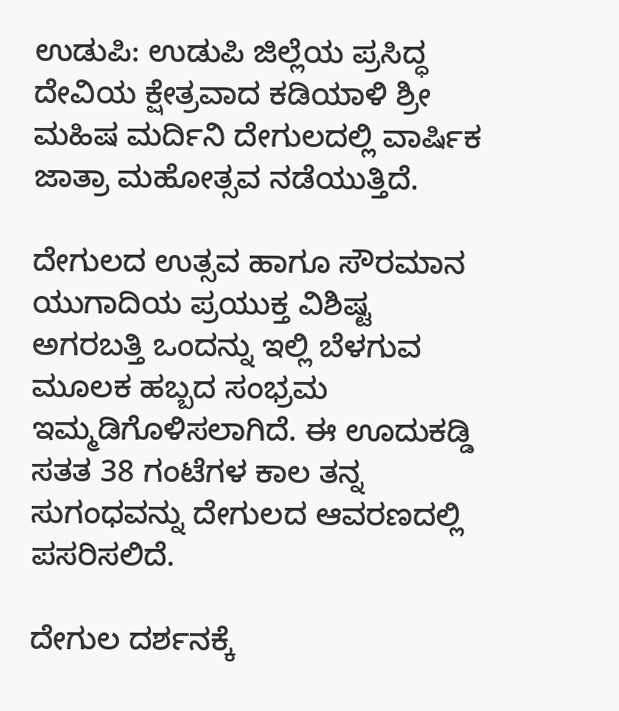ಉಡುಪಿ: ಉಡುಪಿ ಜಿಲ್ಲೆಯ ಪ್ರಸಿದ್ಧ ದೇವಿಯ ಕ್ಷೇತ್ರವಾದ ಕಡಿಯಾಳಿ ಶ್ರೀ ಮಹಿಷ ಮರ್ದಿನಿ ದೇಗುಲದಲ್ಲಿ ವಾರ್ಷಿಕ ಜಾತ್ರಾ ಮಹೋತ್ಸವ ನಡೆಯುತ್ತಿದೆ.

ದೇಗುಲದ ಉತ್ಸವ ಹಾಗೂ ಸೌರಮಾನ ಯುಗಾದಿಯ ಪ್ರಯುಕ್ತ ವಿಶಿಷ್ಟ ಅಗರಬತ್ತಿ ಒಂದನ್ನು ಇಲ್ಲಿ ಬೆಳಗುವ ಮೂಲಕ ಹಬ್ಬದ ಸಂಭ್ರಮ ಇಮ್ಮಡಿಗೊಳಿಸಲಾಗಿದೆ. ಈ ಊದುಕಡ್ಡಿ ಸತತ 38 ಗಂಟೆಗಳ ಕಾಲ ತನ್ನ ಸುಗಂಧವನ್ನು ದೇಗುಲದ ಆವರಣದಲ್ಲಿ ಪಸರಿಸಲಿದೆ.

ದೇಗುಲ ದರ್ಶನಕ್ಕೆ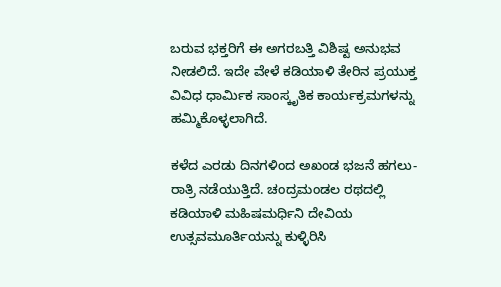ಬರುವ ಭಕ್ತರಿಗೆ ಈ ಅಗರಬತ್ತಿ ವಿಶಿಷ್ಟ ಅನುಭವ ನೀಡಲಿದೆ. ಇದೇ ವೇಳೆ ಕಡಿಯಾಳಿ ತೇರಿನ ಪ್ರಯುಕ್ತ ವಿವಿಧ ಧಾರ್ಮಿಕ ಸಾಂಸ್ಕೃತಿಕ ಕಾರ್ಯಕ್ರಮಗಳನ್ನು ಹಮ್ಮಿಕೊಳ್ಳಲಾಗಿದೆ.

ಕಳೆದ ಎರಡು ದಿನಗಳಿಂದ ಅಖಂಡ ಭಜನೆ ಹಗಲು- ರಾತ್ರಿ ನಡೆಯುತ್ತಿದೆ. ಚಂದ್ರಮಂಡಲ ರಥದಲ್ಲಿ ಕಡಿಯಾಳಿ ಮಹಿಷಮರ್ಧಿನಿ ದೇವಿಯ ಉತ್ಸವಮೂರ್ತಿಯನ್ನು ಕುಳ್ಳಿರಿಸಿ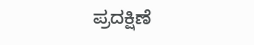ಪ್ರದಕ್ಷಿಣೆ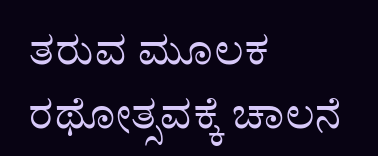ತರುವ ಮೂಲಕ ರಥೋತ್ಸವಕ್ಕೆ ಚಾಲನೆ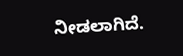ನೀಡಲಾಗಿದೆ.